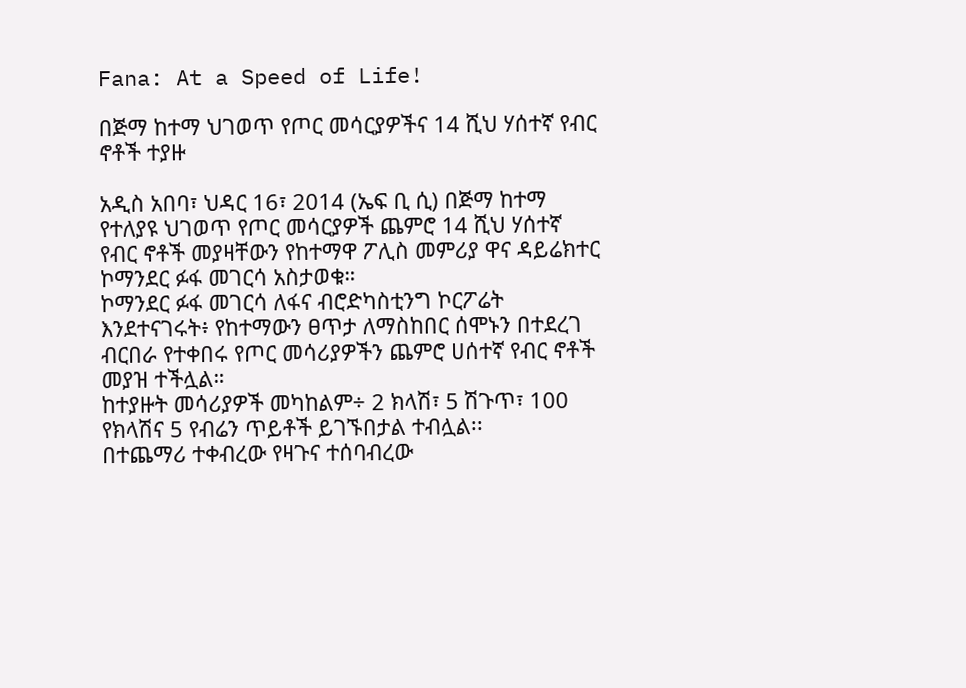Fana: At a Speed of Life!

በጅማ ከተማ ህገወጥ የጦር መሳርያዎችና 14 ሺህ ሃሰተኛ የብር ኖቶች ተያዙ

አዲስ አበባ፣ ህዳር 16፣ 2014 (ኤፍ ቢ ሲ) በጅማ ከተማ የተለያዩ ህገወጥ የጦር መሳርያዎች ጨምሮ 14 ሺህ ሃሰተኛ የብር ኖቶች መያዛቸውን የከተማዋ ፖሊስ መምሪያ ዋና ዳይሬክተር ኮማንደር ፉፋ መገርሳ አስታወቁ።
ኮማንደር ፉፋ መገርሳ ለፋና ብሮድካስቲንግ ኮርፖሬት እንደተናገሩት፥ የከተማውን ፀጥታ ለማስከበር ሰሞኑን በተደረገ ብርበራ የተቀበሩ የጦር መሳሪያዎችን ጨምሮ ሀሰተኛ የብር ኖቶች መያዝ ተችሏል።
ከተያዙት መሳሪያዎች መካከልም÷ 2 ክላሽ፣ 5 ሽጉጥ፣ 100 የክላሽና 5 የብሬን ጥይቶች ይገኙበታል ተብሏል፡፡
በተጨማሪ ተቀብረው የዛጉና ተሰባብረው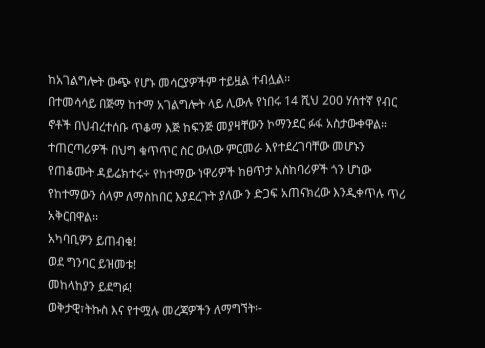ከአገልግሎት ውጭ የሆኑ መሳርያዎችም ተይዟል ተብሏል፡፡
በተመሳሳይ በጅማ ከተማ አገልግሎት ላይ ሊውሉ የነበሩ 14 ሺህ 200 ሃሰተኛ የብር ኖቶች በህብረተሰቡ ጥቆማ እጅ ከፍንጅ መያዛቸውን ኮማንደር ፉፋ አስታውቀዋል።
ተጠርጣሪዎች በህግ ቁጥጥር ስር ውለው ምርመራ እየተደረገባቸው መሆኑን የጠቆሙት ዳይሬክተሩ÷ የከተማው ነዋሪዎች ከፀጥታ አስከባሪዎች ጎን ሆነው የከተማውን ሰላም ለማስከበር እያደረጉት ያለው ን ድጋፍ አጠናክረው እንዲቀጥሉ ጥሪ አቅርበዋል፡፡
አካባቢዎን ይጠብቁ!
ወደ ግንባር ይዝመቱ!
መከላከያን ይደግፉ!
ወቅታዊ፣ትኩስ እና የተሟሉ መረጃዎችን ለማግኘት፡-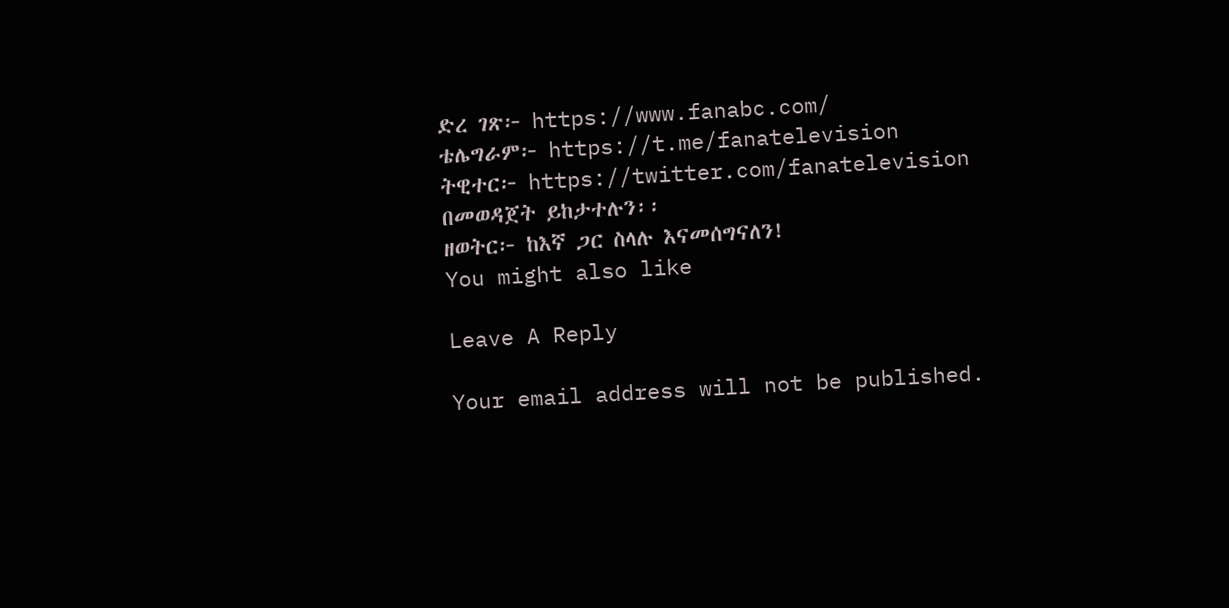ድረ ገጽ፦ https://www.fanabc.com/
ቴሌግራም፦ https://t.me/fanatelevision
ትዊተር፦ https://twitter.com/fanatelevision በመወዳጀት ይከታተሉን፡፡
ዘወትር፦ ከእኛ ጋር ስላሉ እናመሰግናለን!
You might also like

Leave A Reply

Your email address will not be published.